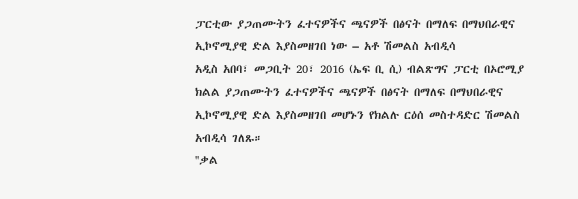ፓርቲው ያጋጠሙትን ፈተናዎችና ጫናዎች በፅናት በማለፍ በማህበራዊና ኢኮኖሚያዊ ድል እያስመዘገበ ነው – አቶ ሽመልስ አብዲሳ
አዲስ አበባ፣ መጋቢት 20፣ 2016 (ኤፍ ቢ ሲ) ብልጽግና ፓርቲ በኦሮሚያ ክልል ያጋጠሙትን ፈተናዎችና ጫናዎች በፅናት በማለፍ በማህበራዊና ኢኮኖሚያዊ ድል እያስመዘገበ መሆኑን የክልሉ ርዕሰ መስተዳድር ሽመልስ አብዲሳ ገለጹ።
''ቃል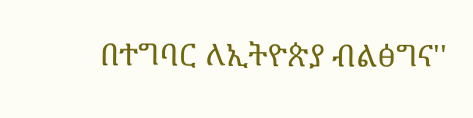በተግባር ለኢትዮጵያ ብልፅግና''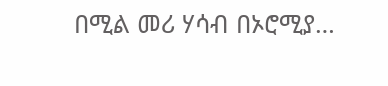በሚል መሪ ሃሳብ በኦሮሚያ…